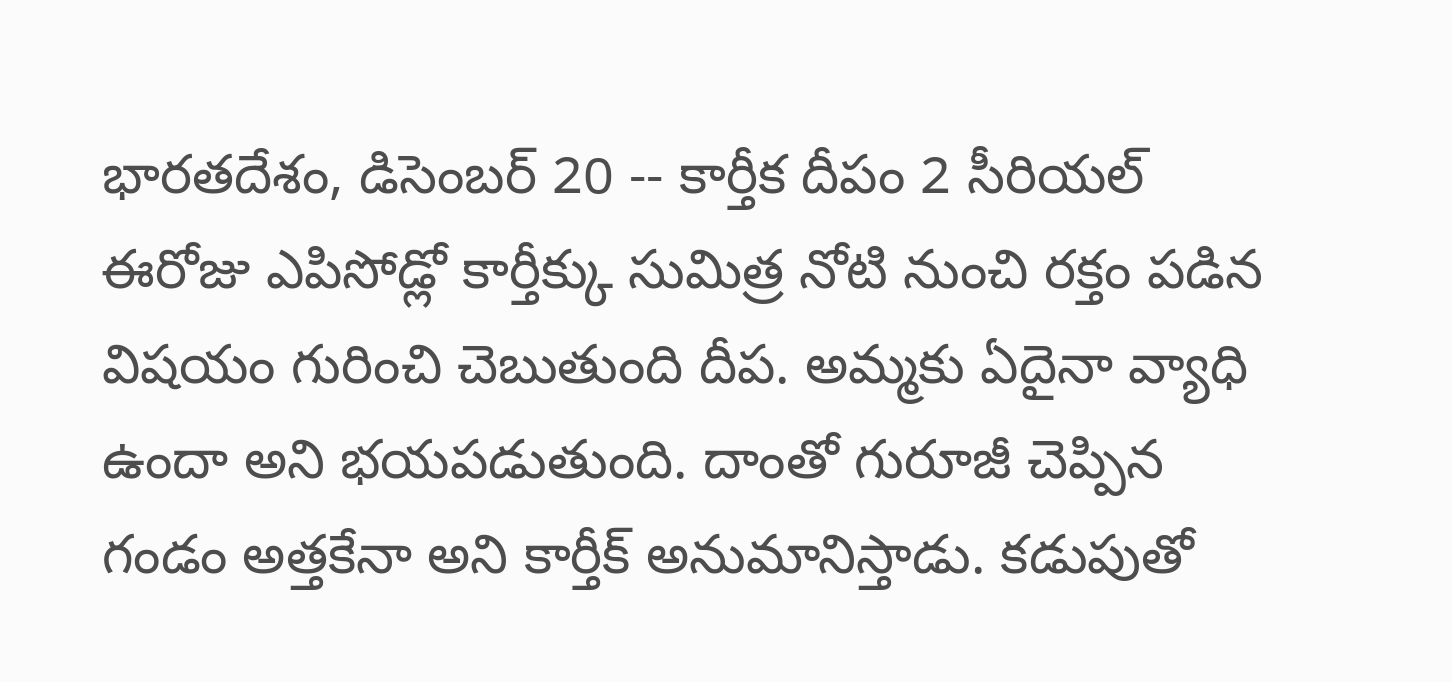భారతదేశం, డిసెంబర్ 20 -- కార్తీక దీపం 2 సీరియల్ ఈరోజు ఎపిసోడ్లో కార్తీక్కు సుమిత్ర నోటి నుంచి రక్తం పడిన విషయం గురించి చెబుతుంది దీప. అమ్మకు ఏదైనా వ్యాధి ఉందా అని భయపడుతుంది. దాంతో గురూజీ చెప్పిన గండం అత్తకేనా అని కార్తీక్ అనుమానిస్తాడు. కడుపుతో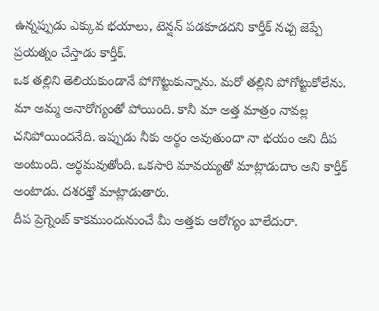ఉన్నప్పుడు ఎక్కువ భయాలు, టెన్షన్ పడకూడదని కార్తీక్ నచ్చ జెప్పే ప్రయత్నం చేస్తాడు కార్తీక్.
ఒక తల్లిని తెలియకుండానే పోగొట్టుకున్నాను. మరో తల్లిని పోగోట్టుకోలేను. మా అమ్మ అనారోగ్యంతో పోయింది. కానీ మా అత్త మాత్రం నావల్ల చనిపోయిందనేది. ఇప్పుడు నీకు అర్థం అవుతుందా నా భయం అని దీప అంటుంది. అర్థమవుతోంది. ఒకసారి మావయ్యతో మాట్లాడుదాం అని కార్తీక్ అంటాడు. దశరథ్తో మాట్లాడుతారు.
దీప ప్రెగ్నెంట్ కాకముందునుంచే మీ అత్తకు ఆరోగ్యం బాలేదురా.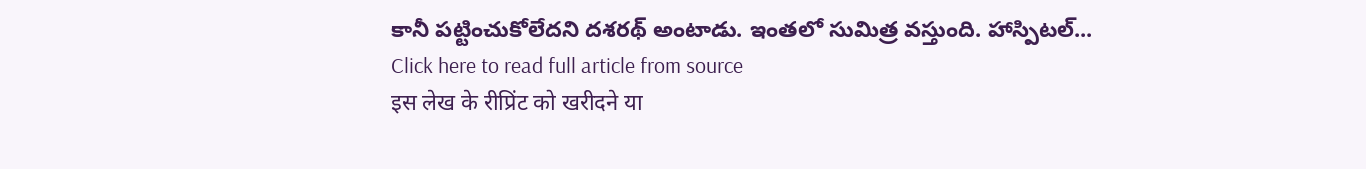కానీ పట్టించుకోలేదని దశరథ్ అంటాడు. ఇంతలో సుమిత్ర వస్తుంది. హాస్పిటల్...
Click here to read full article from source
इस लेख के रीप्रिंट को खरीदने या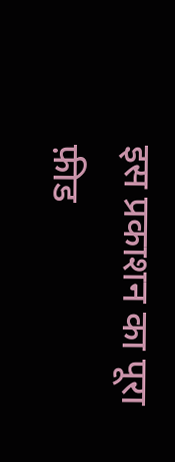इस प्रकाशन का पूरा फ़ीड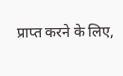प्राप्त करने के लिए,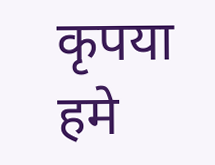कृपया
हमे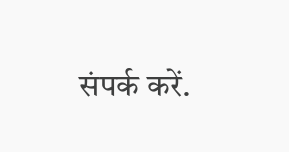संपर्क करें.